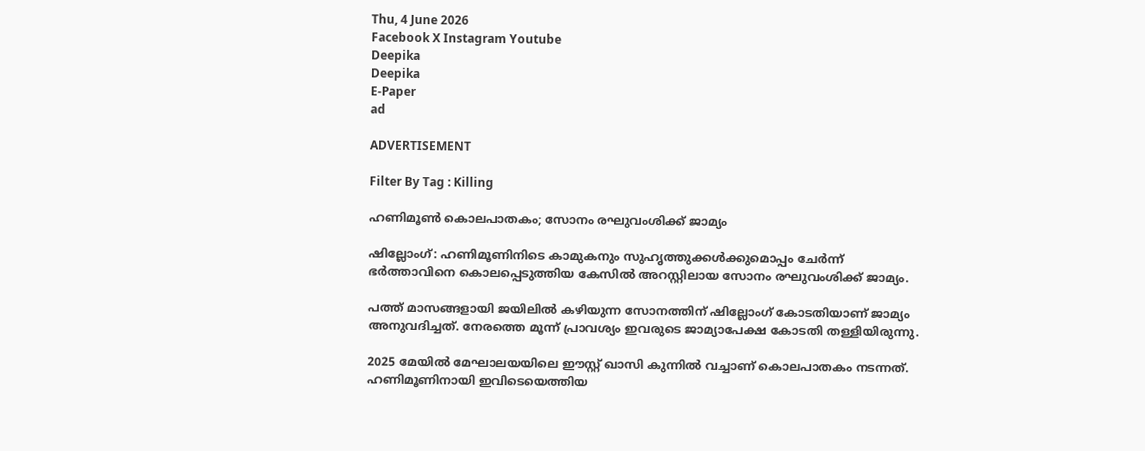Thu, 4 June 2026
Facebook X Instagram Youtube
Deepika
Deepika
E-Paper
ad

ADVERTISEMENT

Filter By Tag : Killing

ഹണിമൂൺ കൊലപാതകം; സോനം രഘുവംശിക്ക് ജാമ്യം

ഷില്ലോംഗ്: ഹണിമൂണിനിടെ കാമുകനും സുഹൃത്തുക്കൾക്കുമൊപ്പം ചേർന്ന് ഭർത്താവിനെ കൊലപ്പെടുത്തിയ കേസിൽ അറസ്റ്റിലായ സോനം രഘുവംശിക്ക് ജാമ്യം.

പത്ത് മാസങ്ങളായി ജയിലിൽ കഴിയുന്ന സോനത്തിന് ഷില്ലോംഗ് കോടതിയാണ് ജാമ്യം അനുവദിച്ചത്. നേരത്തെ മൂന്ന് പ്രാവശ്യം ഇവരുടെ ജാമ്യാപേക്ഷ കോടതി തള്ളിയിരുന്നു.

2025 മേയിൽ മേഘാലയയിലെ ഈസ്റ്റ് ഖാസി കുന്നിൽ വച്ചാണ് കൊലപാതകം നടന്നത്. ഹണിമൂണിനായി ഇവിടെയെത്തിയ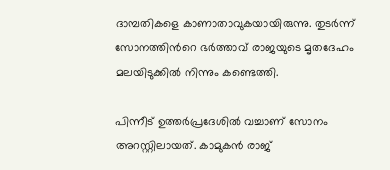ദാമ്പതികളെ കാണാതാവുകയായിരുന്നു. തുടർന്ന് സോനത്തിന്‍റെ ഭർത്താവ് രാജയുടെ മൃതദേഹം മലയിടുക്കിൽ നിന്നും കണ്ടെത്തി.

പിന്നീട് ഉത്തർപ്രദേശിൽ വച്ചാണ് സോനം അറസ്റ്റിലായത്. കാമുകൻ രാജ്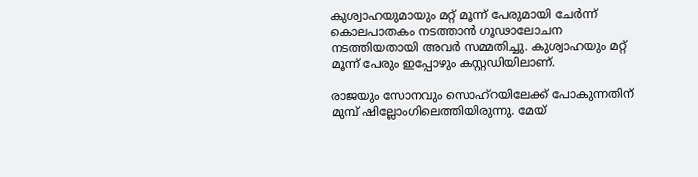കുശ്വാഹയുമായും മറ്റ് മൂന്ന് പേരുമായി ചേർന്ന് കൊലപാതകം നടത്താൻ ഗൂഢാലോചന നടത്തിയതായി അവർ സമ്മതിച്ചു. കുശ്വാഹയും മറ്റ് മൂന്ന് പേരും ഇപ്പോഴും കസ്റ്റഡിയിലാണ്.

രാജയും സോനവും സൊഹ്‌റയിലേക്ക് പോകുന്നതിന് മുമ്പ് ഷില്ലോംഗിലെത്തിയിരുന്നു. മേയ്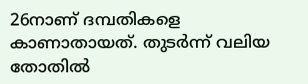26നാണ് ദമ്പതികളെ കാണാതായത്. തുടർന്ന് വലിയ തോതിൽ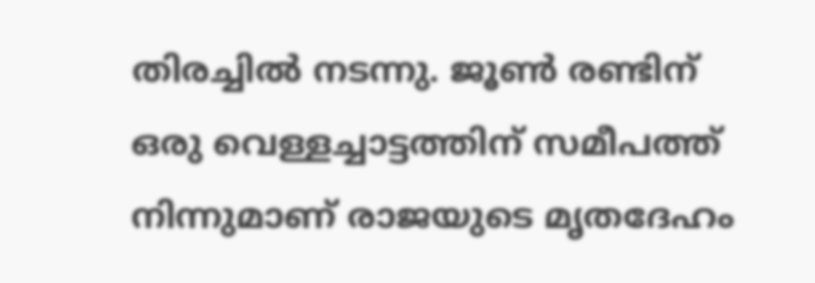തിരച്ചിൽ നടന്നു. ജൂൺ രണ്ടിന് ഒരു വെള്ളച്ചാട്ടത്തിന് സമീപത്ത് നിന്നുമാണ് രാജയുടെ മൃതദേഹം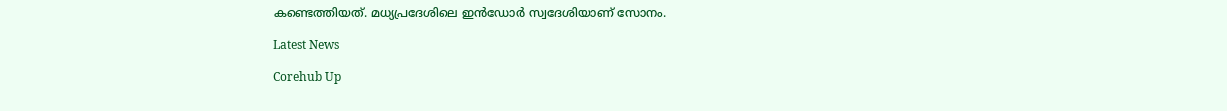കണ്ടെത്തിയത്. മധ്യപ്രദേശിലെ ഇൻഡോർ സ്വദേശിയാണ് സോനം.

Latest News

Corehub Up